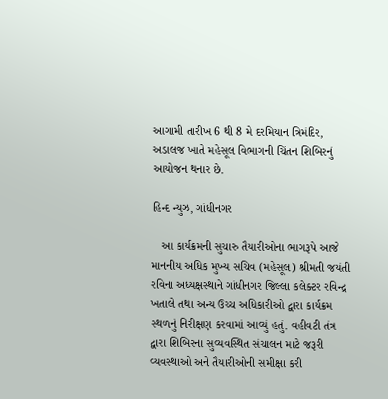આગામી તારીખ 6 થી 8 મે દરમિયાન ત્રિમંદિર, અડાલજ ખાતે મહેસૂલ વિભાગની ચિંતન શિબિરનું આયોજન થનાર છે.

હિન્દ ન્યુઝ, ગાંધીનગર

   આ કાર્યક્રમની સુચારુ તૈયારીઓના ભાગરૂપે આજે માનનીય અધિક મુખ્ય સચિવ (મહેસૂલ) શ્રીમતી જયંતી રવિના અધ્યક્ષસ્થાને ગાંધીનગર જિલ્લા કલેક્ટર રવિન્દ્ર ખતાલે તથા અન્ય ઉચ્ચ અધિકારીઓ દ્વારા કાર્યક્રમ સ્થળનું નિરીક્ષણ કરવામાં આવ્યું હતું. વહીવટી તંત્ર દ્વારા શિબિરના સુવ્યવસ્થિત સંચાલન માટે જરૂરી વ્યવસ્થાઓ અને તૈયારીઓની સમીક્ષા કરી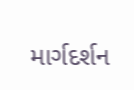માર્ગદર્શન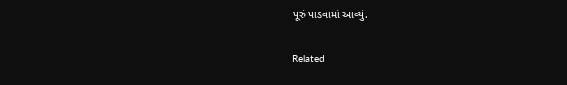પૂરું પાડવામાં આવ્યું.

Related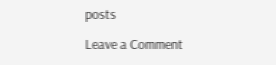posts

Leave a Comment